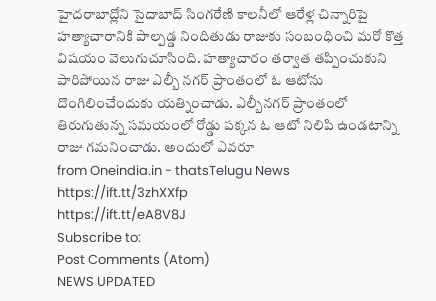హైదరాబాద్లోని సైదాబాద్ సింగరేణి కాలనీలో ఆరేళ్ల చిన్నారిపై హత్యాచారానికి పాల్పడ్డ నిందితుడు రాజుకు సంబంధించి మరో కొత్త విషయం వెలుగుచూసింది. హత్యాచారం తర్వాత తప్పించుకుని పారిపోయిన రాజు ఎల్బీ నగర్ ప్రాంతంలో ఓ ఆటోను దొంగిలించేందుకు యత్నించాడు. ఎల్బీనగర్ ప్రాంతంలో తిరుగుతున్న సమయంలో రోడ్డు పక్కన ఓ ఆటో నిలిపి ఉండటాన్ని రాజు గమనించాడు. అందులో ఎవరూ
from Oneindia.in - thatsTelugu News https://ift.tt/3zhXXfp
https://ift.tt/eA8V8J
Subscribe to:
Post Comments (Atom)
NEWS UPDATED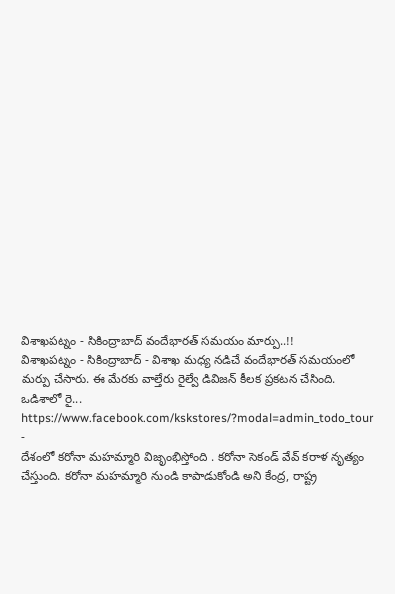విశాఖపట్నం - సికింద్రాబాద్ వందేభారత్ సమయం మార్పు..!!
విశాఖపట్నం - సికింద్రాబాద్ - విశాఖ మధ్య నడిచే వందేభారత్ సమయంలో మర్పు చేసారు. ఈ మేరకు వాల్తేరు రైల్వే డివిజన్ కీలక ప్రకటన చేసింది. ఒడిశాలో రై...
https://www.facebook.com/kskstores/?modal=admin_todo_tour
-
దేశంలో కరోనా మహమ్మారి విజృంభిస్తోంది . కరోనా సెకండ్ వేవ్ కరాళ నృత్యం చేస్తుంది. కరోనా మహమ్మారి నుండి కాపాడుకోండి అని కేంద్ర, రాష్ట్ర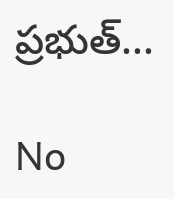ప్రభుత్...

No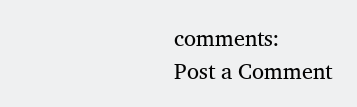comments:
Post a Comment